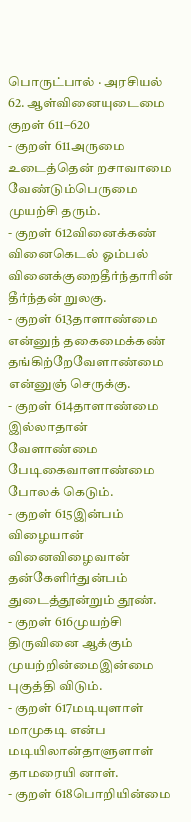பொருட்பால் · அரசியல்
62. ஆள்வினையுடைமை
குறள் 611–620
- குறள் 611அருமை உடைத்தென் றசாவாமை வேண்டும்பெருமை முயற்சி தரும்.
- குறள் 612வினைக்கண் வினைகெடல் ஓம்பல் வினைக்குறைதீர்ந்தாரின் தீர்ந்தன் றுலகு.
- குறள் 613தாளாண்மை என்னுந் தகைமைக்கண் தங்கிற்றேவேளாண்மை என்னுஞ் செருக்கு.
- குறள் 614தாளாண்மை இல்லாதான் வேளாண்மை பேடிகைவாளாண்மை போலக் கெடும்.
- குறள் 615இன்பம் விழையான் வினைவிழைவான் தன்கேளிர்துன்பம் துடைத்தூன்றும் தூண்.
- குறள் 616முயற்சி திருவினை ஆக்கும் முயற்றின்மைஇன்மை புகுத்தி விடும்.
- குறள் 617மடியுளாள் மாமுகடி என்ப மடியிலான்தாளுளாள் தாமரையி னாள்.
- குறள் 618பொறியின்மை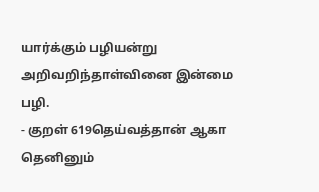யார்க்கும் பழியன்று அறிவறிந்தாள்வினை இன்மை பழி.
- குறள் 619தெய்வத்தான் ஆகா தெனினும்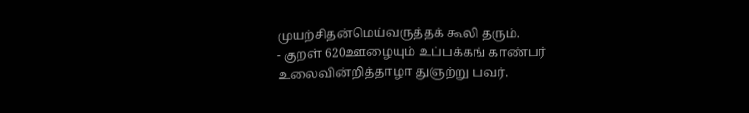முயற்சிதன்மெய்வருத்தக் கூலி தரும்.
- குறள் 620ஊழையும் உப்பக்கங் காண்பர் உலைவின்றித்தாழா துஞற்று பவர்.